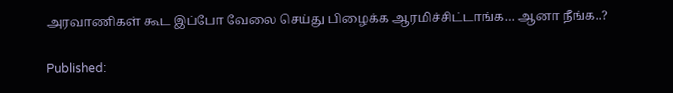அரவாணிகள் கூட இப்போ வேலை செய்து பிழைக்க ஆரமிச்சிட்டாங்க… ஆனா நீங்க..?

Published: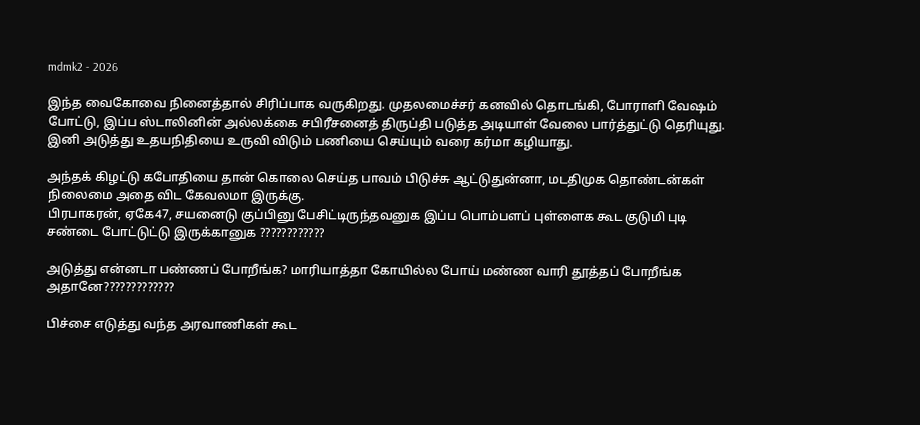mdmk2 - 2026

இந்த வைகோவை நினைத்தால் சிரிப்பாக வருகிறது. முதலமைச்சர் கனவில் தொடங்கி, போராளி வேஷம் போட்டு, இப்ப ஸ்டாலினின் அல்லக்கை சபிரீசனைத் திருப்தி படுத்த அடியாள் வேலை பார்த்துட்டு தெரியுது. இனி அடுத்து உதயநிதியை உருவி விடும் பணியை செய்யும் வரை கர்மா கழியாது.

அந்தக் கிழட்டு கபோதியை தான் கொலை செய்த பாவம் பிடுச்சு ஆட்டுதுன்னா, மடதிமுக தொண்டன்கள் நிலைமை அதை விட கேவலமா இருக்கு.
பிரபாகரன், ஏகே47, சயனைடு குப்பினு பேசிட்டிருந்தவனுக இப்ப பொம்பளப் புள்ளைக கூட குடுமி புடி சண்டை போட்டுட்டு இருக்கானுக ????????????

அடுத்து என்னடா பண்ணப் போறீங்க? மாரியாத்தா கோயில்ல போய் மண்ண வாரி தூத்தப் போறீங்க அதானே?????????????

பிச்சை எடுத்து வந்த அரவாணிகள் கூட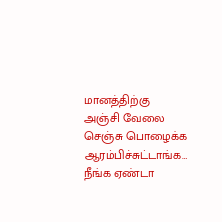மானத்திற்கு அஞ்சி வேலை செஞ்சு பொழைக்க ஆரம்பிச்சுட்டாங்க… நீங்க ஏண்டா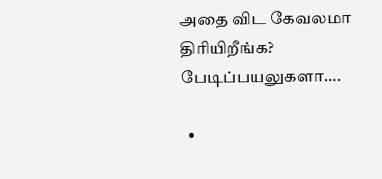அதை விட கேவலமா திரியிறீங்க? பேடிப்பயலுகளா….

  •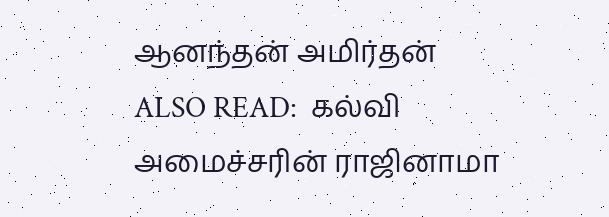ஆனந்தன் அமிர்தன்
ALSO READ:  கல்வி அமைச்சரின் ராஜினாமா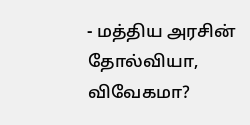- மத்திய அரசின் தோல்வியா, விவேகமா?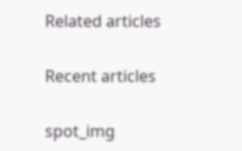Related articles

Recent articles

spot_img